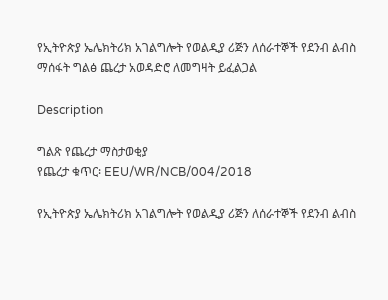የኢትዮጵያ ኤሌክትሪክ አገልግሎት የወልዲያ ሪጅን ለሰራተኞች የደንብ ልብስ ማሰፋት ግልፅ ጨረታ አወዳድሮ ለመግዛት ይፈልጋል

Description

ግልጽ የጨረታ ማስታወቂያ
የጨረታ ቁጥር፡ EEU/WR/NCB/004/2018

የኢትዮጵያ ኤሌክትሪክ አገልግሎት የወልዲያ ሪጅን ለሰራተኞች የደንብ ልብስ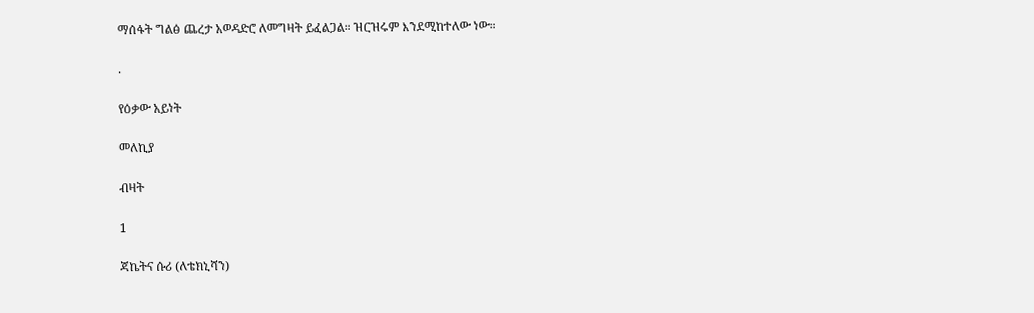ማሰፋት ግልፅ ጨረታ አወዳድሮ ለመግዛት ይፈልጋል። ዝርዝሩም እንደሚከተለው ነው።

.

የዕቃው አይነት

መለኪያ

ብዛት

1

ጃኬትና ሱሪ (ለቴክኒሻን)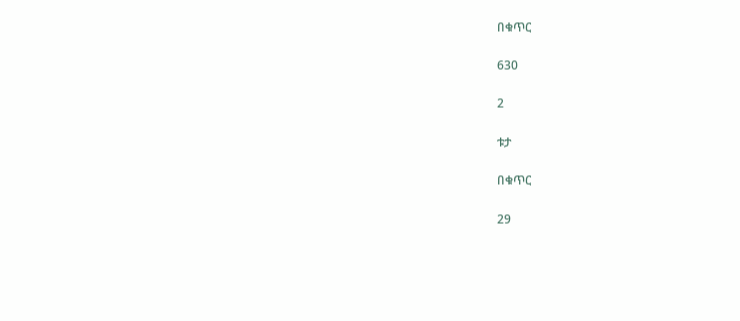በቁጥር

630

2

ቱታ

በቁጥር

29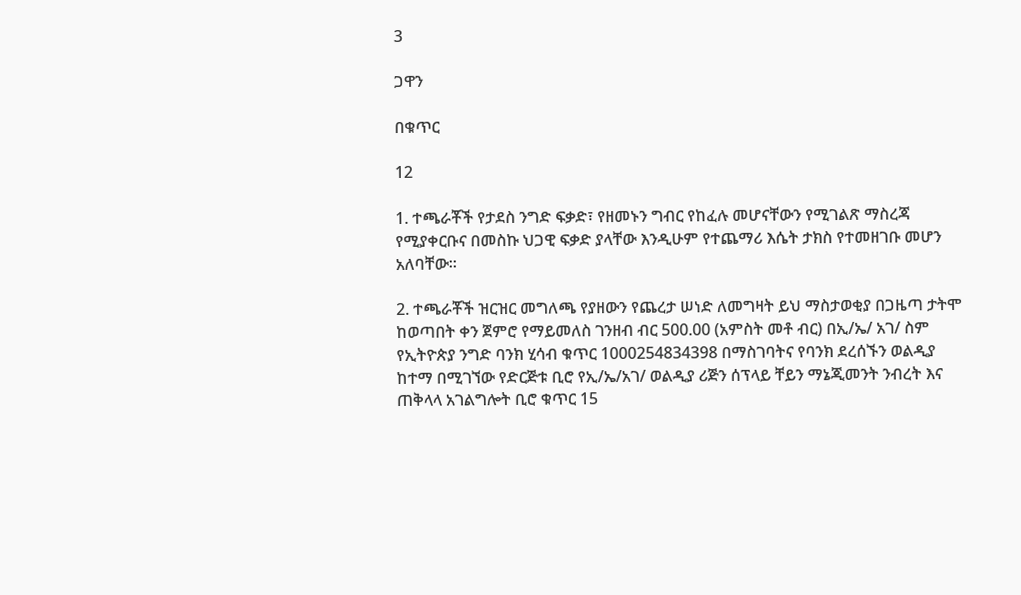3

ጋዋን

በቁጥር

12

1. ተጫራቾች የታደስ ንግድ ፍቃድ፣ የዘመኑን ግብር የከፈሉ መሆናቸውን የሚገልጽ ማስረጃ የሚያቀርቡና በመስኩ ህጋዊ ፍቃድ ያላቸው እንዲሁም የተጨማሪ እሴት ታክስ የተመዘገቡ መሆን አለባቸው።

2. ተጫራቾች ዝርዝር መግለጫ የያዘውን የጨረታ ሠነድ ለመግዛት ይህ ማስታወቂያ በጋዜጣ ታትሞ ከወጣበት ቀን ጀምሮ የማይመለስ ገንዘብ ብር 500.00 (አምስት መቶ ብር) በኢ/ኤ/ አገ/ ስም የኢትዮጵያ ንግድ ባንክ ሂሳብ ቁጥር 1000254834398 በማስገባትና የባንክ ደረሰኙን ወልዲያ ከተማ በሚገኘው የድርጅቱ ቢሮ የኢ/ኤ/አገ/ ወልዲያ ሪጅን ሰፕላይ ቸይን ማኔጂመንት ንብረት እና ጠቅላላ አገልግሎት ቢሮ ቁጥር 15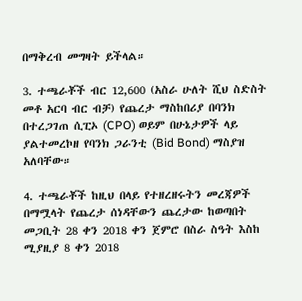በማቅረብ መግዛት ይችላል።

3. ተጫራቾች ብር 12,600 (አስራ ሁለት ሺህ ስድስት መቶ አርባ ብር ብቻ) የጨረታ ማስከበሪያ በባንክ በተረጋገጠ ሲፒኦ (CPO) ወይም በሁኔታዎች ላይ ያልተመረኮዘ የባንክ ጋራንቲ (Bid Bond) ማስያዝ አለባቸው።

4. ተጫራቾች ከዚህ በላይ የተዘረዘሩትን መረጃዎች በማሟላት የጨረታ ሰነዳቸውን ጨረታው ከወጣበት መጋቢት 28 ቀን 2018 ቀን ጀምሮ በስራ ስዓት እስከ ሚያዚያ 8 ቀን 2018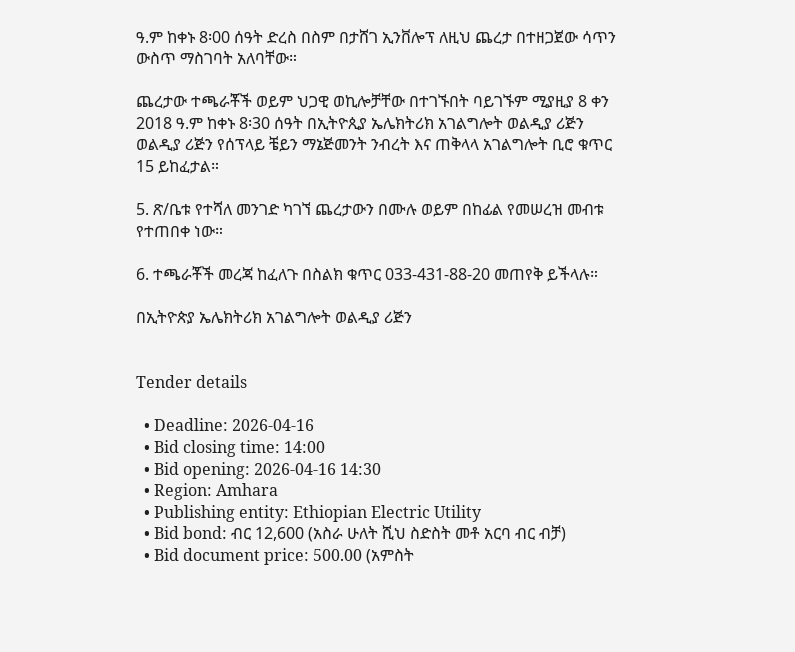ዓ.ም ከቀኑ 8፡00 ሰዓት ድረስ በስም በታሸገ ኢንቨሎፕ ለዚህ ጨረታ በተዘጋጀው ሳጥን ውስጥ ማስገባት አለባቸው።

ጨረታው ተጫራቾች ወይም ህጋዊ ወኪሎቻቸው በተገኙበት ባይገኙም ሚያዚያ 8 ቀን 2018 ዓ.ም ከቀኑ 8፡30 ሰዓት በኢትዮጲያ ኤሌክትሪክ አገልግሎት ወልዲያ ሪጅን ወልዲያ ሪጅን የሰፕላይ ቼይን ማኔጅመንት ንብረት እና ጠቅላላ አገልግሎት ቢሮ ቁጥር 15 ይከፈታል።

5. ጽ/ቤቱ የተሻለ መንገድ ካገኘ ጨረታውን በሙሉ ወይም በከፊል የመሠረዝ መብቱ የተጠበቀ ነው።

6. ተጫራቾች መረጃ ከፈለጉ በስልክ ቁጥር 033-431-88-20 መጠየቅ ይችላሉ።

በኢትዮጵያ ኤሌክትሪክ አገልግሎት ወልዲያ ሪጅን


Tender details

  • Deadline: 2026-04-16
  • Bid closing time: 14:00
  • Bid opening: 2026-04-16 14:30
  • Region: Amhara
  • Publishing entity: Ethiopian Electric Utility
  • Bid bond: ብር 12,600 (አስራ ሁለት ሺህ ስድስት መቶ አርባ ብር ብቻ)
  • Bid document price: 500.00 (አምስት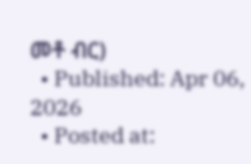መቶ ብር)
  • Published: Apr 06, 2026
  • Posted at: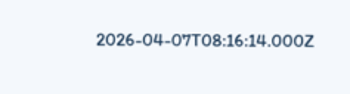2026-04-07T08:16:14.000Z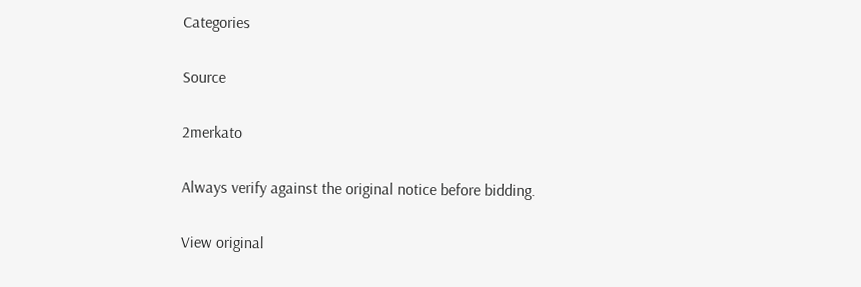Categories

Source

2merkato

Always verify against the original notice before bidding.

View original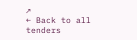↗
← Back to all tenders